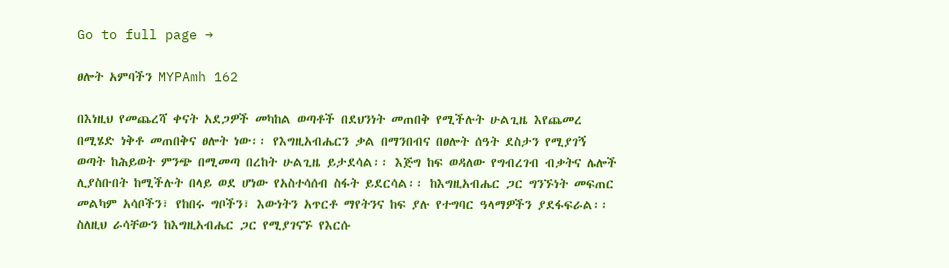Go to full page →

ፀሎት አምባችን MYPAmh 162

በእነዚህ የመጨረሻ ቀናት አደጋዎች መካከል ወጣቶች በደህንነት መጠበቅ የሚችሉት ሁልጊዜ እየጨመረ በሚሄድ ነቅቶ መጠበቅና ፀሎት ነው፡፡ የእግዚአብሔርን ቃል በማንበብና በፀሎት ሰዓት ደስታን የሚያገኝ ወጣት ከሕይወት ምንጭ በሚመጣ በረከት ሁልጊዜ ይታደሳል፡፡ እጅግ ከፍ ወዳለው የግብረገብ ብቃትና ሌሎች ሊያስቡበት ከሚችሉት በላይ ወደ ሆነው የአስተሳሰብ ስፋት ይደርሳል፡፡ ከእግዚአብሔር ጋር ግንኙነት መፍጠር መልካም አሳቦችን፣ የከበሩ ግቦችን፣ እውነትን አጥርቶ ማየትንና ከፍ ያሉ የተግባር ዓላማዎችን ያደፋፍራል፡፡ ስለዚህ ራሳቸውን ከእግዚአብሔር ጋር የሚያገናኙ የእርሱ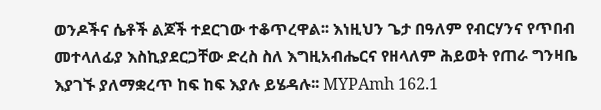ወንዶችና ሴቶች ልጆች ተደርገው ተቆጥረዋል፡፡ እነዚህን ጌታ በዓለም የብርሃንና የጥበብ መተላለፊያ እስኪያደርጋቸው ድረስ ስለ እግዚአብሔርና የዘላለም ሕይወት የጠራ ግንዛቤ እያገኙ ያለማቋረጥ ከፍ ከፍ እያሉ ይሄዳሉ፡፡ MYPAmh 162.1